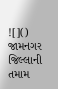![]()
જામનગર જિલ્લાની તમામ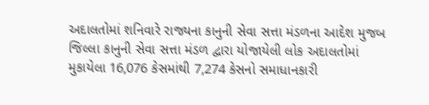અદાલતોમાં શનિવારે રાજ્યના કાનુની સેવા સત્તા મંડળના આદેશ મુજબ જિલ્લા કાનુની સેવા સત્તા મંડળ દ્વારા યોજાયેલી લોક અદાલતોમાં મુકાયેલા 16,076 કેસમાંથી 7,274 કેસનો સમાધાનકારી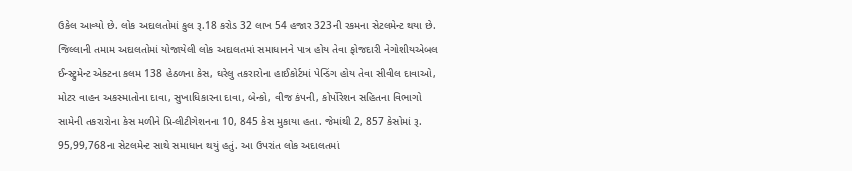ઉકેલ આવ્યો છે. લોક અદાલતોમાં કુલ રૂ.18 કરોડ 32 લાખ 54 હજાર 323ની રકમના સેટલમેન્ટ થયા છે.
જિલ્લાની તમામ અદાલતોમાં યોજાયેલી લોક અદાલતમાં સમાધાનને પાત્ર હોય તેવા ફોજદારી નેગોશીયએબલ ઈન્સ્ટ્રુમેન્ટ એક્ટના કલમ 138 હેઠળના કેસ, ઘરેલુ તકરારોના હાઈકોર્ટમાં પેન્ડિંગ હોય તેવા સીવીલ દાવાઓ, મોટર વાહન અકસ્માતોના દાવા, સુખાધિકારના દાવા, બેન્કો, વીજ કંપની, કોર્પોરેશન સહિતના વિભાગો સામેની તકરારોના કેસ મળીને પ્રિ-લીટીગેશનના 10, 845 કેસ મુકાયા હતા. જેમાંથી 2, 857 કેસોમાં રૂ. 95,99,768ના સેટલમેન્ટ સાથે સમાધાન થયું હતું. આ ઉપરાંત લોક અદાલતમાં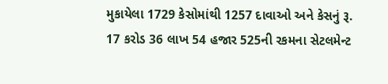મુકાયેલા 1729 કેસોમાંથી 1257 દાવાઓ અને કેસનું રૂ. 17 કરોડ 36 લાખ 54 હજાર 525ની રકમના સેટલમેન્ટ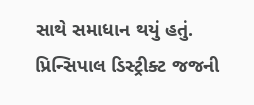સાથે સમાધાન થયું હતું. પ્રિન્સિપાલ ડિસ્ટ્રીક્ટ જજની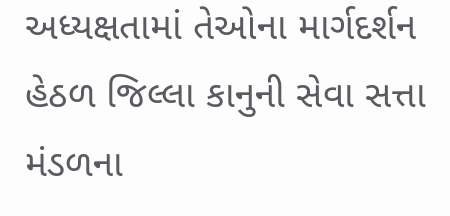અધ્યક્ષતામાં તેઓના માર્ગદર્શન હેઠળ જિલ્લા કાનુની સેવા સત્તા મંડળના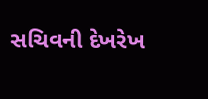સચિવની દેખરેખ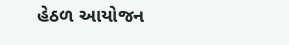હેઠળ આયોજન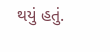થયું હતું.